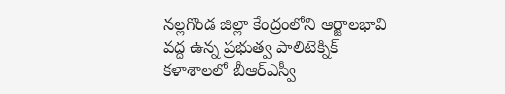నల్లగొండ జిల్లా కేంద్రంలోని ఆర్జాలభావి వద్ద ఉన్న ప్రభుత్వ పాలిటెక్నిక్ కళాశాలలో బీఆర్ఎస్వీ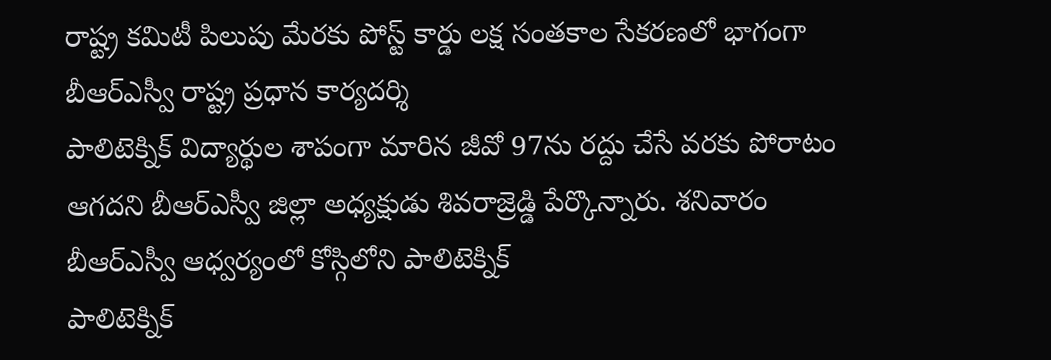రాష్ట్ర కమిటీ పిలుపు మేరకు పోస్ట్ కార్డు లక్ష సంతకాల సేకరణలో భాగంగా బీఆర్ఎస్వీ రాష్ట్ర ప్రధాన కార్యదర్శి
పాలిటెక్నిక్ విద్యార్థుల శాపంగా మారిన జీవో 97ను రద్దు చేసే వరకు పోరాటం ఆగదని బీఆర్ఎస్వీ జిల్లా అధ్యక్షుడు శివరాజ్రెడ్డి పేర్కొన్నారు. శనివారం బీఆర్ఎస్వీ ఆధ్వర్యంలో కోస్గిలోని పాలిటెక్నిక్
పాలిటెక్నిక్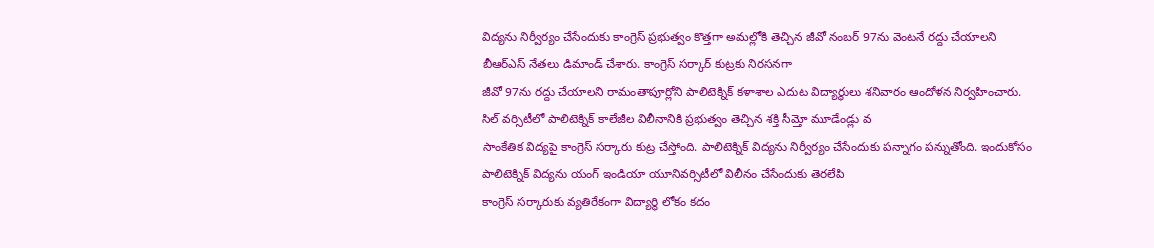విద్యను నిర్వీర్యం చేసేందుకు కాంగ్రెస్ ప్రభుత్వం కొత్తగా అమల్లోకి తెచ్చిన జీవో నంబర్ 97ను వెంటనే రద్దు చేయాలని బీఆర్ఎస్ నేతలు డిమాండ్ చేశారు. కాంగ్రెస్ సర్కార్ కుట్రకు నిరసనగా
జీవో 97ను రద్దు చేయాలని రామంతాపూర్లోని పాలిటెక్నిక్ కళాశాల ఎదుట విద్యార్థులు శనివారం ఆందోళన నిర్వహించారు. సిల్ వర్సిటీలో పాలిటెక్నిక్ కాలేజీల విలీనానికి ప్రభుత్వం తెచ్చిన శక్తి సీమ్తో మూడేండ్లు వ
సాంకేతిక విద్యపై కాంగ్రెస్ సర్కారు కుట్ర చేస్తోంది. పాలిటెక్నిక్ విద్యను నిర్వీర్యం చేసేందుకు పన్నాగం పన్నుతోంది. ఇందుకోసం పాలిటెక్నిక్ విద్యను యంగ్ ఇండియా యూనివర్సిటీలో విలీనం చేసేందుకు తెరలేపి
కాంగ్రెస్ సర్కారుకు వ్యతిరేకంగా విద్యార్థి లోకం కదం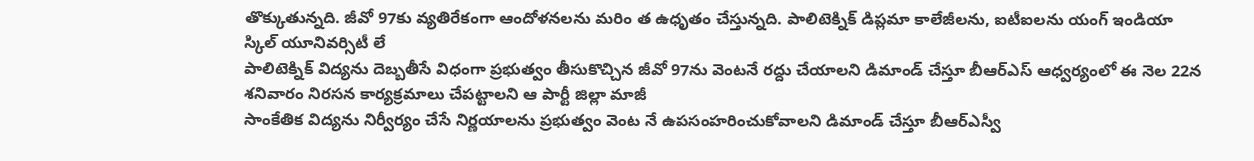తొక్కుతున్నది. జీవో 97కు వ్యతిరేకంగా ఆందోళనలను మరిం త ఉధృతం చేస్తున్నది. పాలిటెక్నిక్ డిప్లమా కాలేజీలను, ఐటీఐలను యంగ్ ఇండియా స్కిల్ యూనివర్సిటీ లే
పాలిటెక్నిక్ విద్యను దెబ్బతీసే విధంగా ప్రభుత్వం తీసుకొచ్చిన జీవో 97ను వెంటనే రద్దు చేయాలని డిమాండ్ చేస్తూ బీఆర్ఎస్ ఆధ్వర్యంలో ఈ నెల 22న శనివారం నిరసన కార్యక్రమాలు చేపట్టాలని ఆ పార్టీ జిల్లా మాజీ
సాంకేతిక విద్యను నిర్వీర్యం చేసే నిర్ణయాలను ప్రభుత్వం వెంట నే ఉపసంహరించుకోవాలని డిమాండ్ చేస్తూ బీఆర్ఎస్వీ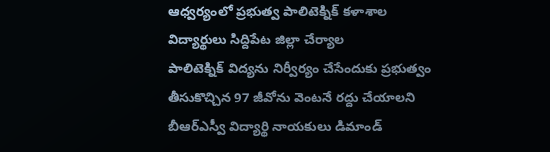ఆధ్వర్యంలో ప్రభుత్వ పాలిటెక్నిక్ కళాశాల విద్యార్థులు సిద్దిపేట జిల్లా చేర్యాల
పాలిటెక్నిక్ విద్యను నిర్వీర్యం చేసేందుకు ప్రభుత్వం తీసుకొచ్చిన 97 జీవోను వెంటనే రద్దు చేయాలని బీఆర్ఎస్వీ విద్యార్థి నాయకులు డిమాండ్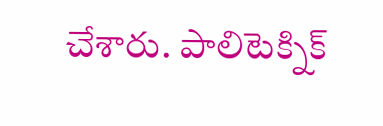చేశారు. పాలిటెక్నిక్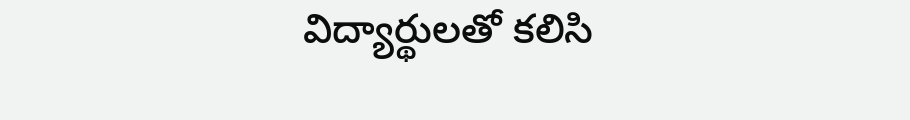విద్యార్థులతో కలిసి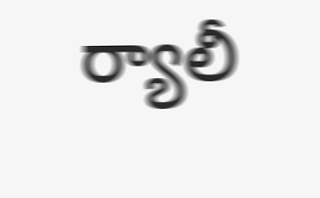ర్యాలీ